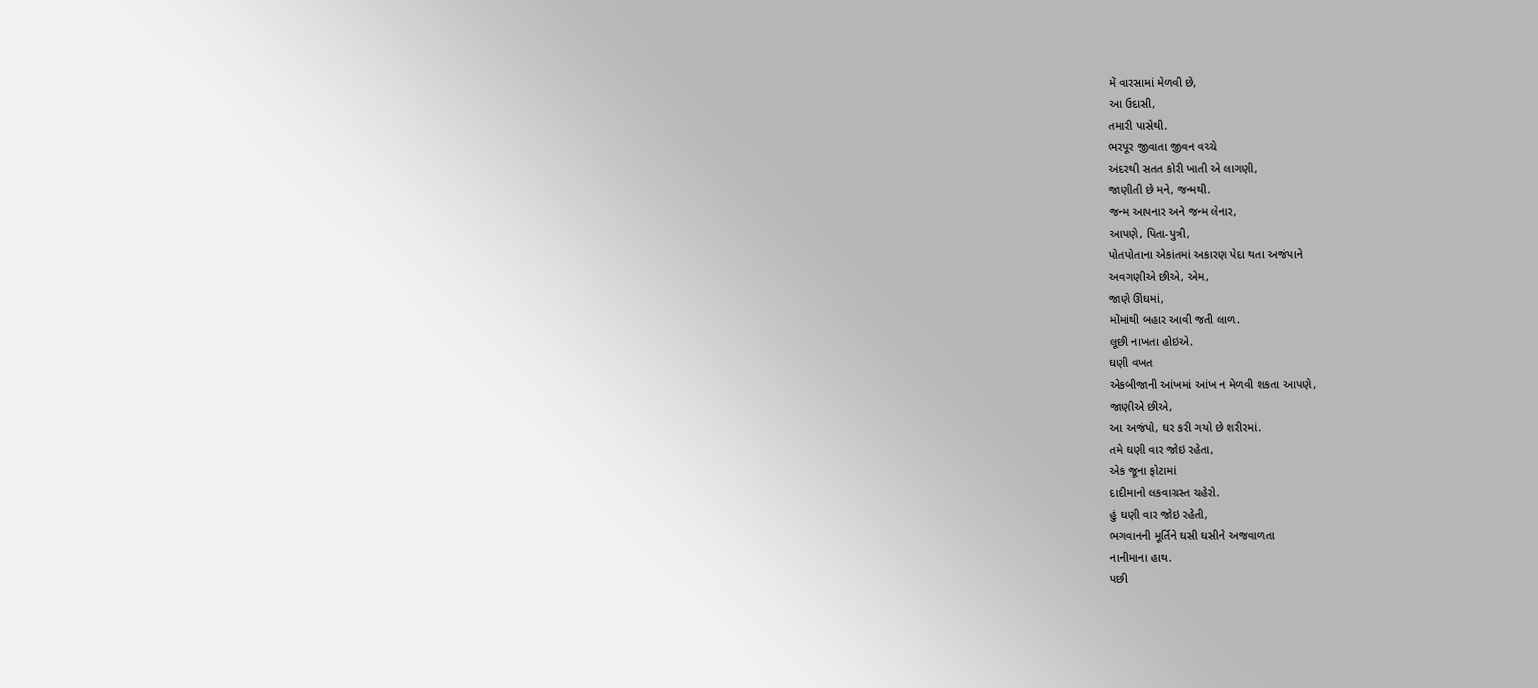મેં વારસામાં મેળવી છે,
આ ઉદાસી,
તમારી પાસેથી.
ભરપૂર જીવાતા જીવન વચ્ચે
અંદરથી સતત કોરી ખાતી એ લાગણી,
જાણીતી છે મને, જન્મથી.
જન્મ આપનાર અને જન્મ લેનાર,
આપણે, પિતા-પુત્રી,
પોતપોતાના એકાંતમાં અકારણ પેદા થતા અજંપાને
અવગણીએ છીએ, એમ,
જાણે ઊંઘમાં,
મોંમાંથી બહાર આવી જતી લાળ.
લૂછી નાખતા હોઇએ.
ઘણી વખત
એકબીજાની આંખમાં આંખ ન મેળવી શકતા આપણે,
જાણીએ છીએ,
આ અજંપો, ઘર કરી ગયો છે શરીરમાં.
તમે ઘણી વાર જોઇ રહેતા,
એક જૂના ફોટામાં
દાદીમાનો લકવાગ્રસ્ત ચહેરો.
હું ઘણી વાર જોઇ રહેતી,
ભગવાનની મૂર્તિને ઘસી ઘસીને અજવાળતા
નાનીમાના હાથ.
પછી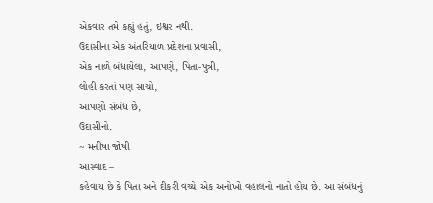એકવાર તમે કહ્યું હતું, ઇશ્વર નથી.
ઉદાસીના એક અંતરિયાળ પ્રદેશના પ્રવાસી,
એક નાળે બંધાયેલા, આપણે, પિતા-પુત્રી,
લોહી કરતાં પણ સાચો,
આપણો સંબંધ છે,
ઉદાસીનો.
~ મનીષા જોષી
આસ્વાદ –
કહેવાય છે કે પિતા અને દીકરી વચ્ચે એક અનોખો વહાલનો નાતો હોય છે. આ સંબંધનું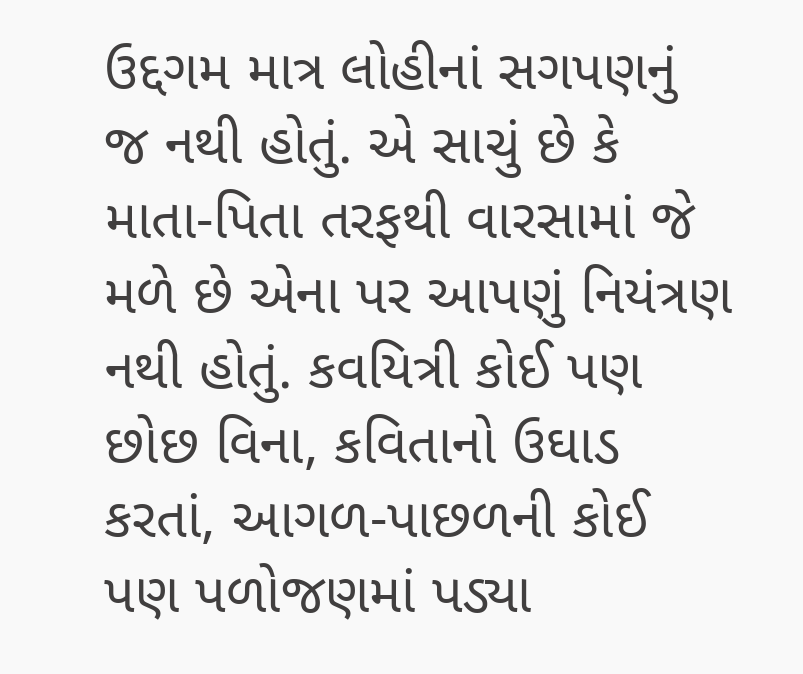ઉદ્દગમ માત્ર લોહીનાં સગપણનું જ નથી હોતું. એ સાચું છે કે માતા-પિતા તરફથી વારસામાં જે મળે છે એના પર આપણું નિયંત્રણ નથી હોતું. કવયિત્રી કોઈ પણ છોછ વિના, કવિતાનો ઉઘાડ કરતાં, આગળ-પાછળની કોઈ પણ પળોજણમાં પડ્યા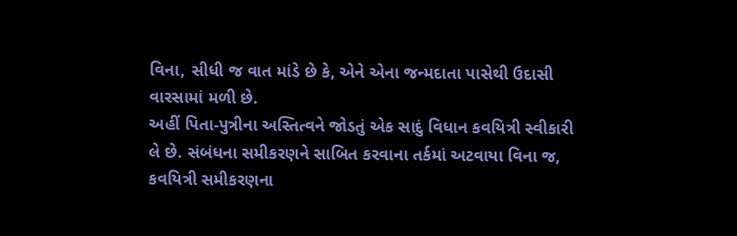વિના, સીધી જ વાત માંડે છે કે, એને એના જન્મદાતા પાસેથી ઉદાસી વારસામાં મળી છે.
અહીં પિતા-પુત્રીના અસ્તિત્વને જોડતું એક સાદું વિધાન કવયિત્રી સ્વીકારી લે છે. સંબંધના સમીકરણને સાબિત કરવાના તર્કમાં અટવાયા વિના જ, કવયિત્રી સમીકરણના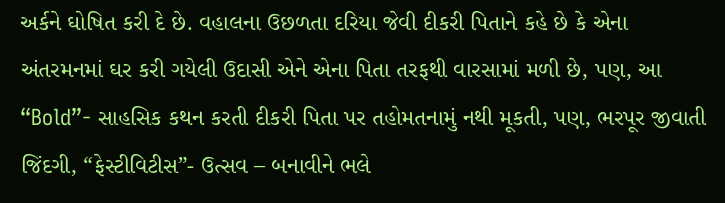અર્કને ઘોષિત કરી દે છે. વહાલના ઉછળતા દરિયા જેવી દીકરી પિતાને કહે છે કે એના અંતરમનમાં ઘર કરી ગયેલી ઉદાસી એને એના પિતા તરફથી વારસામાં મળી છે, પણ, આ “Bold”- સાહસિક કથન કરતી દીકરી પિતા પર તહોમતનામું નથી મૂકતી, પણ, ભરપૂર જીવાતી જિંદગી, “ફેસ્ટીવિટીસ”- ઉત્સવ – બનાવીને ભલે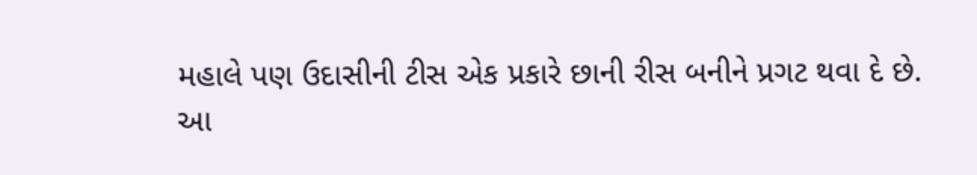મહાલે પણ ઉદાસીની ટીસ એક પ્રકારે છાની રીસ બનીને પ્રગટ થવા દે છે.
આ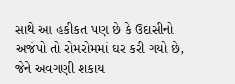સાથે આ હકીકત પણ છે કે ઉદાસીનો અજંપો તો રોમરોમમાં ઘર કરી ગયો છે, જેને અવગણી શકાય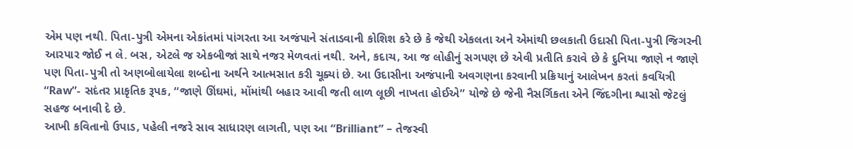એમ પણ નથી. પિતા-પુત્રી એમના એકાંતમાં પાંગરતા આ અજંપાને સંતાડવાની કોશિશ કરે છે કે જેથી એકલતા અને એમાંથી છલકાતી ઉદાસી પિતા-પુત્રી જિગરની આરપાર જોઈ ન લે. બસ, એટલે જ એકબીજાં સાથે નજર મેળવતાં નથી. અને, કદાચ, આ જ લોહીનું સગપણ છે એવી પ્રતીતિ કરાવે છે કે દુનિયા જાણે ન જાણે પણ પિતા-પુત્રી તો અણબોલાયેલા શબ્દોના અર્થને આત્મસાત કરી ચૂક્યાં છે. આ ઉદાસીના અજંપાની અવગણના કરવાની પ્રક્રિયાનું આલેખન કરતાં કવયિત્રી “Raw”- સદંતર પ્રાકૃતિક રૂપક, “જાણે ઊંઘમાં, મોંમાંથી બહાર આવી જતી લાળ લૂછી નાખતા હોઈએ” યોજે છે જેની નૈસર્ગિકતા એને જિંદગીના શ્વાસો જેટલું સહજ બનાવી દે છે.
આખી કવિતાનો ઉપાડ, પહેલી નજરે સાવ સાધારણ લાગતી, પણ આ “Brilliant” – તેજસ્વી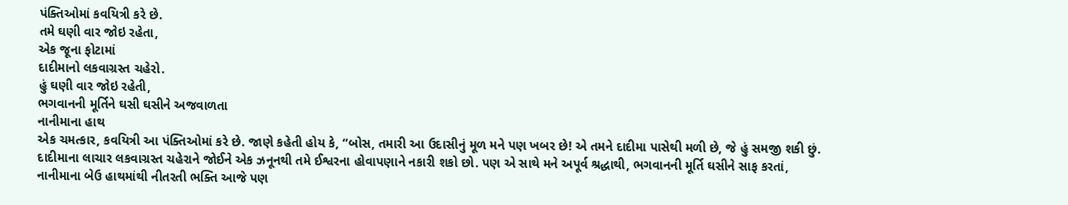પંક્તિઓમાં કવયિત્રી કરે છે.
તમે ઘણી વાર જોઇ રહેતા,
એક જૂના ફોટામાં
દાદીમાનો લકવાગ્રસ્ત ચહેરો.
હું ઘણી વાર જોઇ રહેતી,
ભગવાનની મૂર્તિને ઘસી ઘસીને અજવાળતા
નાનીમાના હાથ
એક ચમત્કાર, કવયિત્રી આ પંક્તિઓમાં કરે છે. જાણે કહેતી હોય કે, “બોસ, તમારી આ ઉદાસીનું મૂળ મને પણ ખબર છે! એ તમને દાદીમા પાસેથી મળી છે, જે હું સમજી શકી છું. દાદીમાના લાચાર લકવાગ્રસ્ત ચહેરાને જોઈને એક ઝનૂનથી તમે ઈશ્વરના હોવાપણાને નકારી શકો છો. પણ એ સાથે મને અપૂર્વ શ્રદ્ધાથી, ભગવાનની મૂર્તિ ઘસીને સાફ કરતાં, નાનીમાના બેઉ હાથમાંથી નીતરતી ભક્તિ આજે પણ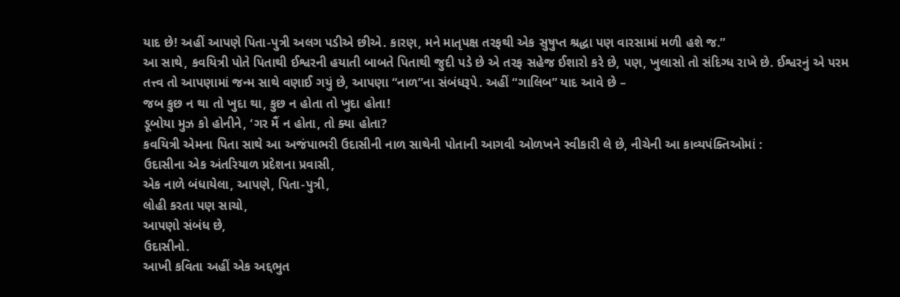યાદ છે! અહીં આપણે પિતા-પુત્રી અલગ પડીએ છીએ. કારણ, મને માતૃપક્ષ તરફથી એક સુષુપ્ત શ્રદ્ધા પણ વારસામાં મળી હશે જ.”
આ સાથે, કવયિત્રી પોતે પિતાથી ઈશ્વરની હયાતી બાબતે પિતાથી જુદી પડે છે એ તરફ સહેજ ઈશારો કરે છે, પણ, ખુલાસો તો સંદિગ્ધ રાખે છે. ઈશ્વરનું એ પરમ તત્ત્વ તો આપણામાં જન્મ સાથે વણાઈ ગયું છે, આપણા “નાળ”ના સંબંધરૂપે. અહીં “ગાલિબ” યાદ આવે છે –
જબ કુછ ન થા તો ખુદા થા, કુછ ન હોતા તો ખુદા હોતા!
ડૂબોયા મુઝ કો હોનીને, ‘ગર મૈં ન હોતા, તો ક્યા હોતા?
કવયિત્રી એમના પિતા સાથે આ અજંપાભરી ઉદાસીની નાળ સાથેની પોતાની આગવી ઓળખને સ્વીકારી લે છે, નીચેની આ કાવ્યપંક્તિઓમાં :
ઉદાસીના એક અંતરિયાળ પ્રદેશના પ્રવાસી,
એક નાળે બંધાયેલા, આપણે, પિતા-પુત્રી,
લોહી કરતા પણ સાચો,
આપણો સંબંધ છે,
ઉદાસીનો.
આખી કવિતા અહીં એક અદ્દભુત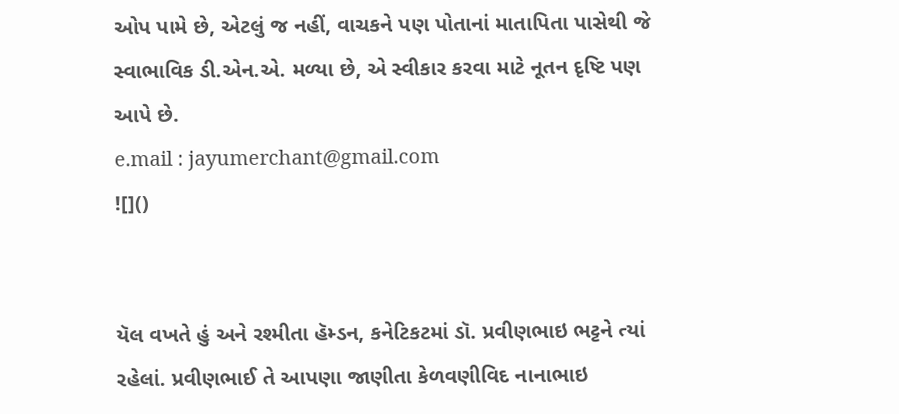ઓપ પામે છે, એટલું જ નહીં, વાચકને પણ પોતાનાં માતાપિતા પાસેથી જે સ્વાભાવિક ડી.એન.એ. મળ્યા છે, એ સ્વીકાર કરવા માટે નૂતન દૃષ્ટિ પણ આપે છે.
e.mail : jayumerchant@gmail.com
![]()


યૅલ વખતે હું અને રશ્મીતા હૅમ્ડન, કનેટિકટમાં ડૉ. પ્રવીણભાઇ ભટ્ટને ત્યાં રહેલાં. પ્રવીણભાઈ તે આપણા જાણીતા કેળવણીવિદ નાનાભાઇ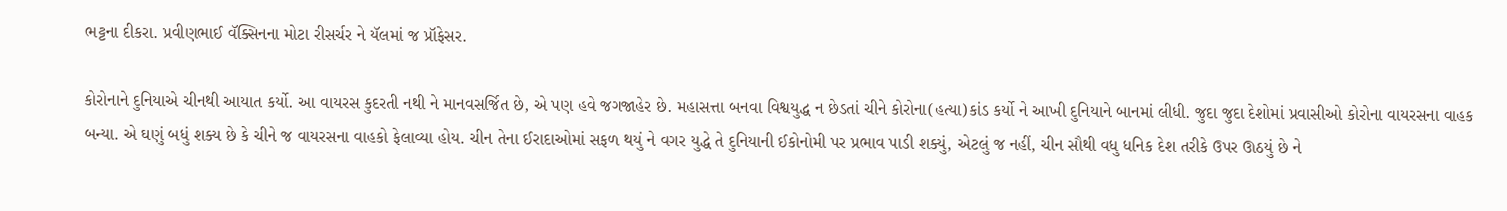ભટ્ટના દીકરા. પ્રવીણભાઈ વૅક્સિનના મોટા રીસર્ચર ને યૅલમાં જ પ્રૉફેસર.

કોરોનાને દુનિયાએ ચીનથી આયાત કર્યો. આ વાયરસ કુદરતી નથી ને માનવસર્જિત છે, એ પણ હવે જગજાહેર છે. મહાસત્તા બનવા વિશ્વયુદ્ધ ન છેડતાં ચીને કોરોના(હત્યા)કાંડ કર્યો ને આખી દુનિયાને બાનમાં લીધી. જુદા જુદા દેશોમાં પ્રવાસીઓ કોરોના વાયરસના વાહક બન્યા. એ ઘણું બધું શક્ય છે કે ચીને જ વાયરસના વાહકો ફેલાવ્યા હોય. ચીન તેના ઈરાદાઓમાં સફળ થયું ને વગર યુદ્ધે તે દુનિયાની ઈકોનોમી પર પ્રભાવ પાડી શક્યું, એટલું જ નહીં, ચીન સૌથી વધુ ધનિક દેશ તરીકે ઉપર ઊઠયું છે ને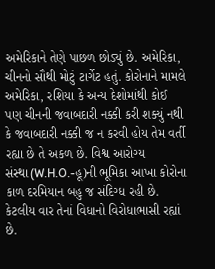અમેરિકાને તેણે પાછળ છોડ્યું છે. અમેરિકા, ચીનનો સૌથી મોટું ટાર્ગેટ હતું. કોરોનાને મામલે અમેરિકા, રશિયા કે અન્ય દેશોમાંથી કોઈ પણ ચીનની જવાબદારી નક્કી કરી શક્યું નથી કે જવાબદારી નક્કી જ ન કરવી હોય તેમ વર્તી રહ્યા છે તે અકળ છે. વિશ્વ આરોગ્ય સંસ્થા(W.H.O.-હૂ)ની ભૂમિકા આખા કોરોના કાળ દરમિયાન બહુ જ સંદિગ્ધ રહી છે. કેટલીય વાર તેનાં વિધાનો વિરોધાભાસી રહ્યાં છે.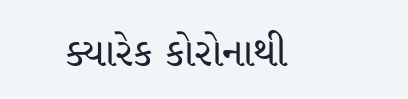ક્યારેક કોરોનાથી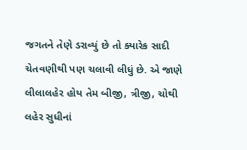જગતને તેણે ડરાવ્યું છે તો ક્યારેક સાદી ચેતવણીથી પણ ચલાવી લીધું છે. એ જાણે લીલાલહેર હોય તેમ બીજી, ત્રીજી, ચોથી લહેર સુધીનાં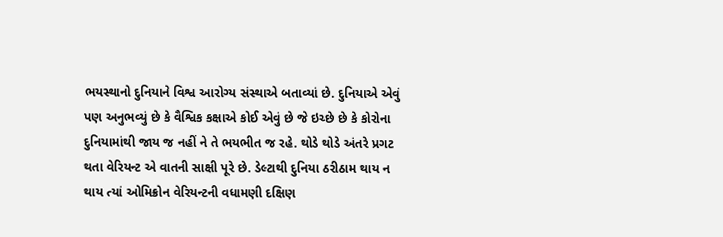ભયસ્થાનો દુનિયાને વિશ્વ આરોગ્ય સંસ્થાએ બતાવ્યાં છે. દુનિયાએ એવું પણ અનુભવ્યું છે કે વૈશ્વિક કક્ષાએ કોઈ એવું છે જે ઇચ્છે છે કે કોરોના દુનિયામાંથી જાય જ નહીં ને તે ભયભીત જ રહે. થોડે થોડે અંતરે પ્રગટ થતા વેરિયન્ટ એ વાતની સાક્ષી પૂરે છે. ડેલ્ટાથી દુનિયા ઠરીઠામ થાય ન થાય ત્યાં ઓમિક્રોન વેરિયન્ટની વધામણી દક્ષિણ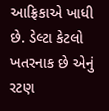આફ્રિકાએ ખાધી છે. ડેલ્ટા કેટલો ખતરનાક છે એનું રટણ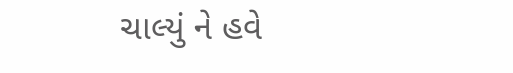ચાલ્યું ને હવે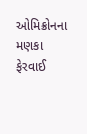ઓમિક્રોનના મણકા ફેરવાઈ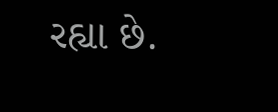રહ્યા છે.